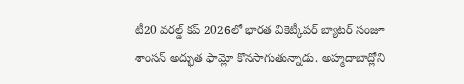టీ20 వరల్డ్ కప్ 2026లో భారత వికెట్కీపర్ బ్యాటర్ సంజూ శాంసన్ అద్భుత ఫామ్లో కొనసాగుతున్నాడు. అహ్మదాబాద్లోని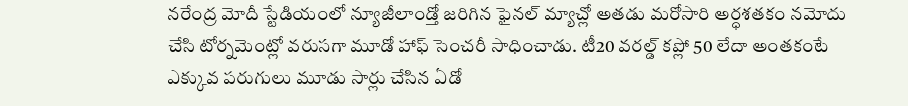నరేంద్ర మోదీ స్టేడియంలో న్యూజీలాండ్తో జరిగిన ఫైనల్ మ్యాచ్లో అతడు మరోసారి అర్ధశతకం నమోదు చేసి టోర్నమెంట్లో వరుసగా మూడో హాఫ్ సెంచరీ సాధించాడు. టీ20 వరల్డ్ కప్లో 50 లేదా అంతకంటే ఎక్కువ పరుగులు మూడు సార్లు చేసిన ఏడో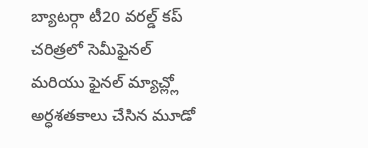బ్యాటర్గా టీ20 వరల్డ్ కప్ చరిత్రలో సెమీఫైనల్ మరియు ఫైనల్ మ్యాచ్ల్లో అర్ధశతకాలు చేసిన మూడో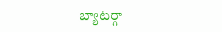బ్యాటర్గా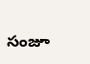సంజూ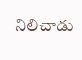నిలిచాడు